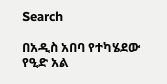Search

በአዲስ አበባ የተካሄደው የዒድ አል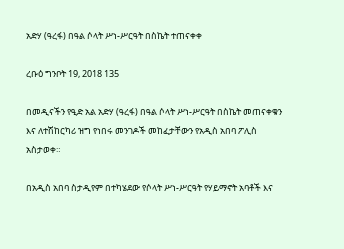አድሃ (ዓረፋ) በዓል ሶላት ሥነ-ሥርዓት በስኬት ተጠናቀቀ

ረቡዕ ግንቦት 19, 2018 135

በመዲናችን የዒድ አል አድሃ (ዓረፋ) በዓል ሶላት ሥነ-ሥርዓት በስኬት መጠናቀቁን እና ለተሽከርካሪ ዝግ የነበሩ መንገዶች መከፈታቸውን የአዲስ አበባ ፖሊስ አስታወቀ።

በአዲስ አበባ ስታዲየም በተካሄደው የሶላት ሥነ-ሥርዓት የሃይማኖት አባቶች እና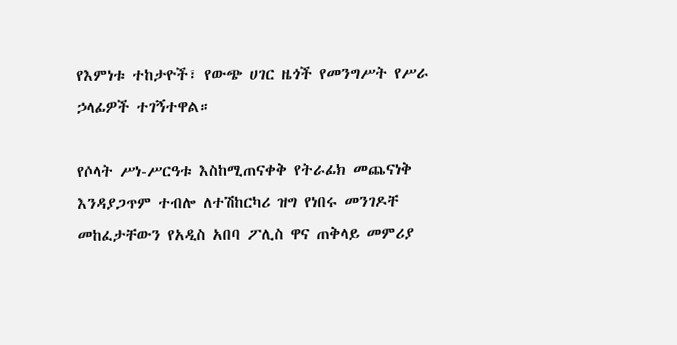የእምነቱ ተከታዮች፣ የውጭ ሀገር ዜጎች የመንግሥት የሥራ ኃላፊዎች ተገኝተዋል።

የሶላት ሥነ-ሥርዓቱ እስከሚጠናቀቅ የትራፊክ መጨናነቅ እንዳያጋጥም ተብሎ ለተሽከርካሪ ዝግ የነበሩ መንገዶቸ መከፈታቸውን የአዲስ አበባ ፖሊስ ዋና ጠቅላይ መምሪያ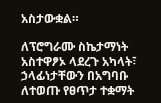አስታውቋል።

ለፕሮግራሙ ስኬታማነት አስተዋፆኦ ላደረጉ አካላት፣ ኃላፊነታቸውን በአግባቡ ለተወጡ የፀጥታ ተቋማት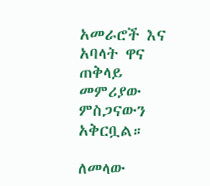አመራሮች እና አባላት ዋና ጠቅላይ መምሪያው ምስጋናውን አቅርቧል።

ለመላው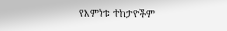የእምነቱ ተከታዮችም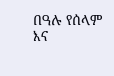በዓሉ የሰላም እና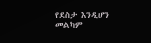የደስታ እንዲሆን መልካም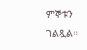ምኞቱን ገልጿል።